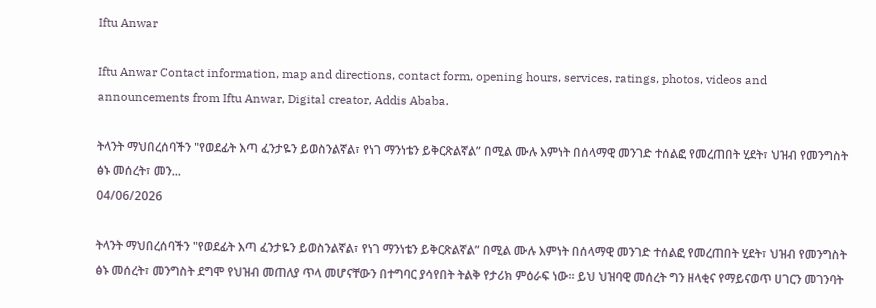Iftu Anwar

Iftu Anwar Contact information, map and directions, contact form, opening hours, services, ratings, photos, videos and announcements from Iftu Anwar, Digital creator, Addis Ababa.

ትላንት ማህበረሰባችን "የወደፊት እጣ ፈንታዬን ይወስንልኛል፣ የነገ ማንነቴን ይቅርጽልኛል” በሚል ሙሉ እምነት በሰላማዊ መንገድ ተሰልፎ የመረጠበት ሂደት፣ ህዝብ የመንግስት ፅኑ መሰረት፣ መን...
04/06/2026

ትላንት ማህበረሰባችን "የወደፊት እጣ ፈንታዬን ይወስንልኛል፣ የነገ ማንነቴን ይቅርጽልኛል” በሚል ሙሉ እምነት በሰላማዊ መንገድ ተሰልፎ የመረጠበት ሂደት፣ ህዝብ የመንግስት ፅኑ መሰረት፣ መንግስት ደግሞ የህዝብ መጠለያ ጥላ መሆናቸውን በተግባር ያሳየበት ትልቅ የታሪክ ምዕራፍ ነው። ይህ ህዝባዊ መሰረት ግን ዘላቂና የማይናወጥ ሀገርን መገንባት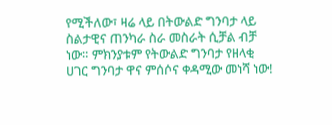የሚችለው፣ ዛሬ ላይ በትውልድ ግንባታ ላይ ስልታዊና ጠንካራ ስራ መስራት ሲቻል ብቻ ነው። ምክንያቱም የትውልድ ግንባታ የዘላቂ ሀገር ግንባታ ዋና ምሰሶና ቀዳሚው መነሻ ነው!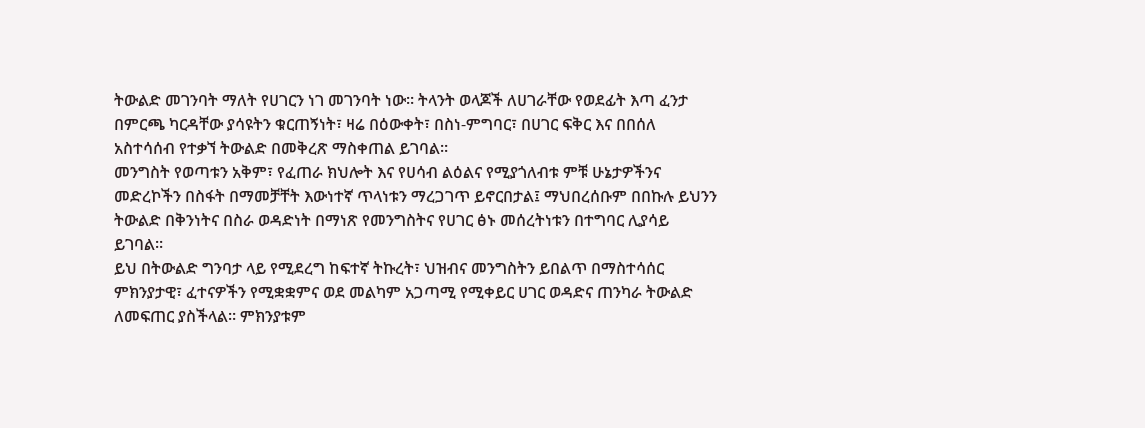ትውልድ መገንባት ማለት የሀገርን ነገ መገንባት ነው። ትላንት ወላጆች ለሀገራቸው የወደፊት እጣ ፈንታ በምርጫ ካርዳቸው ያሳዩትን ቁርጠኝነት፣ ዛሬ በዕውቀት፣ በስነ-ምግባር፣ በሀገር ፍቅር እና በበሰለ አስተሳሰብ የተቃኘ ትውልድ በመቅረጽ ማስቀጠል ይገባል።
መንግስት የወጣቱን አቅም፣ የፈጠራ ክህሎት እና የሀሳብ ልዕልና የሚያጎለብቱ ምቹ ሁኔታዎችንና መድረኮችን በስፋት በማመቻቸት እውነተኛ ጥላነቱን ማረጋገጥ ይኖርበታል፤ ማህበረሰቡም በበኩሉ ይህንን ትውልድ በቅንነትና በስራ ወዳድነት በማነጽ የመንግስትና የሀገር ፅኑ መሰረትነቱን በተግባር ሊያሳይ ይገባል።
ይህ በትውልድ ግንባታ ላይ የሚደረግ ከፍተኛ ትኩረት፣ ህዝብና መንግስትን ይበልጥ በማስተሳሰር ምክንያታዊ፣ ፈተናዎችን የሚቋቋምና ወደ መልካም አጋጣሚ የሚቀይር ሀገር ወዳድና ጠንካራ ትውልድ ለመፍጠር ያስችላል። ምክንያቱም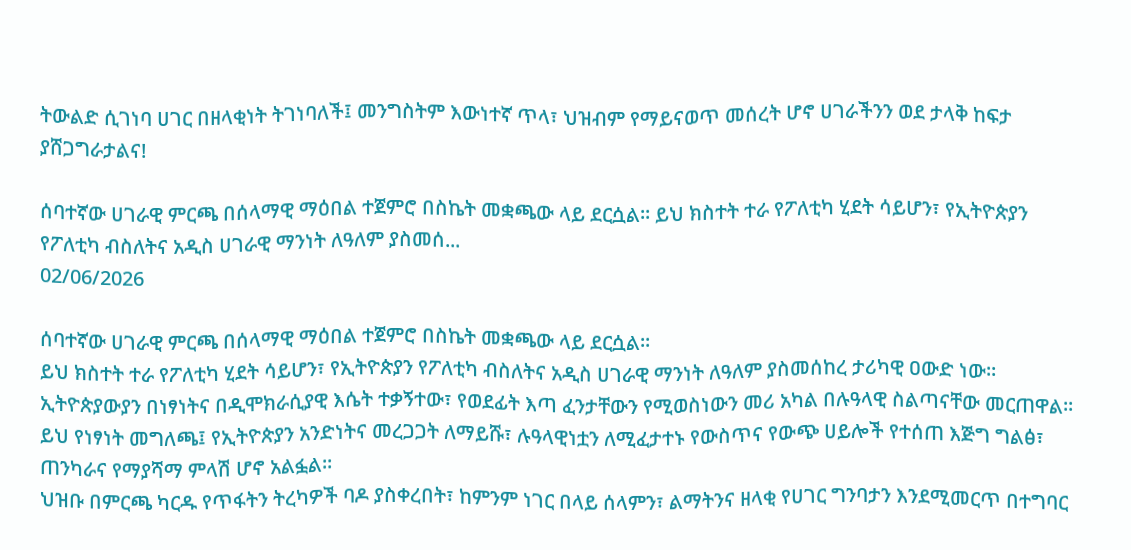ትውልድ ሲገነባ ሀገር በዘላቂነት ትገነባለች፤ መንግስትም እውነተኛ ጥላ፣ ህዝብም የማይናወጥ መሰረት ሆኖ ሀገራችንን ወደ ታላቅ ከፍታ ያሸጋግራታልና!

ሰባተኛው ሀገራዊ ምርጫ በሰላማዊ ማዕበል ተጀምሮ በስኬት መቋጫው ላይ ደርሷል። ይህ ክስተት ተራ የፖለቲካ ሂደት ሳይሆን፣ የኢትዮጵያን የፖለቲካ ብስለትና አዲስ ሀገራዊ ማንነት ለዓለም ያስመሰ...
02/06/2026

ሰባተኛው ሀገራዊ ምርጫ በሰላማዊ ማዕበል ተጀምሮ በስኬት መቋጫው ላይ ደርሷል።
ይህ ክስተት ተራ የፖለቲካ ሂደት ሳይሆን፣ የኢትዮጵያን የፖለቲካ ብስለትና አዲስ ሀገራዊ ማንነት ለዓለም ያስመሰከረ ታሪካዊ ዐውድ ነው።
ኢትዮጵያውያን በነፃነትና በዲሞክራሲያዊ እሴት ተቃኝተው፣ የወደፊት እጣ ፈንታቸውን የሚወስነውን መሪ አካል በሉዓላዊ ስልጣናቸው መርጠዋል።
ይህ የነፃነት መግለጫ፤ የኢትዮጵያን አንድነትና መረጋጋት ለማይሹ፣ ሉዓላዊነቷን ለሚፈታተኑ የውስጥና የውጭ ሀይሎች የተሰጠ እጅግ ግልፅ፣ ጠንካራና የማያሻማ ምላሽ ሆኖ አልፏል።
ህዝቡ በምርጫ ካርዱ የጥፋትን ትረካዎች ባዶ ያስቀረበት፣ ከምንም ነገር በላይ ሰላምን፣ ልማትንና ዘላቂ የሀገር ግንባታን እንደሚመርጥ በተግባር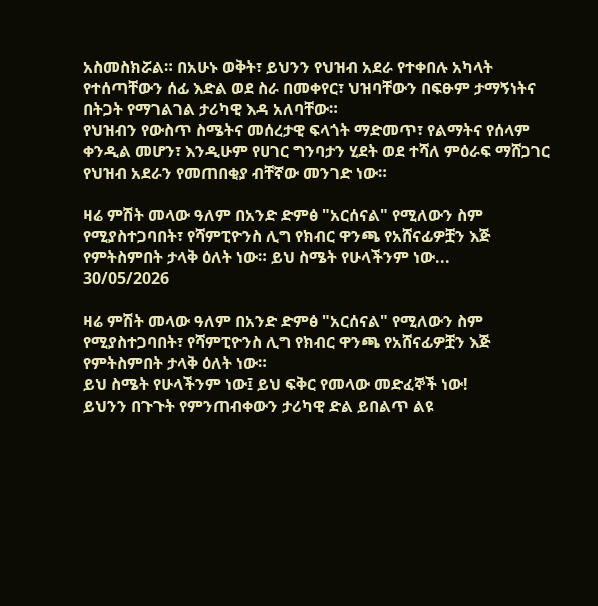አስመስክሯል። በአሁኑ ወቅት፣ ይህንን የህዝብ አደራ የተቀበሉ አካላት የተሰጣቸውን ሰፊ እድል ወደ ስራ በመቀየር፣ ህዝባቸውን በፍፁም ታማኝነትና በትጋት የማገልገል ታሪካዊ እዳ አለባቸው።
የህዝብን የውስጥ ስሜትና መሰረታዊ ፍላጎት ማድመጥ፣ የልማትና የሰላም ቀንዲል መሆን፣ እንዲሁም የሀገር ግንባታን ሂደት ወደ ተሻለ ምዕራፍ ማሸጋገር የህዝብ አደራን የመጠበቂያ ብቸኛው መንገድ ነው።

ዛሬ ምሽት መላው ዓለም በአንድ ድምፅ "አርሰናል" የሚለውን ስም የሚያስተጋባበት፣ የሻምፒዮንስ ሊግ የክብር ዋንጫ የአሸናፊዎቿን እጅ የምትስምበት ታላቅ ዕለት ነው። ይህ ስሜት የሁላችንም ነው...
30/05/2026

ዛሬ ምሽት መላው ዓለም በአንድ ድምፅ "አርሰናል" የሚለውን ስም የሚያስተጋባበት፣ የሻምፒዮንስ ሊግ የክብር ዋንጫ የአሸናፊዎቿን እጅ የምትስምበት ታላቅ ዕለት ነው።
ይህ ስሜት የሁላችንም ነው፤ ይህ ፍቅር የመላው መድፈኞች ነው!
ይህንን በጉጉት የምንጠብቀውን ታሪካዊ ድል ይበልጥ ልዩ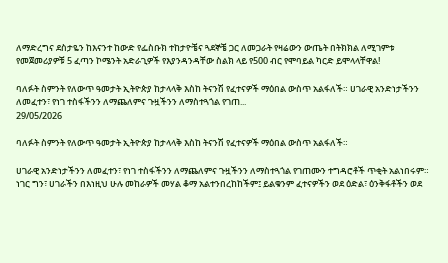ለማድረግና ደስታዬን ከእናንተ ከውድ የፌስቡክ ተከታዮቼና ጓደኞቼ ጋር ለመጋራት የዛሬውን ውጤት በትክክል ለሚገምቱ የመጀመሪያዎቹ 5 ፈጣን ኮሜንት አድራጊዎች የእያንዳንዳቸው ስልክ ላይ የ500 ብር የሞባይል ካርድ ይሞላላቸዋል!

ባለፉት ስምንት የለውጥ ዓመታት ኢትዮጵያ ከታላላቅ እስከ ትናንሽ የፈተናዎች ማዕበል ውስጥ አልፋለች። ሀገራዊ አንድነታችንን ለመፈተን፣ የነገ ተስፋችንን ለማጨለምና ጉዟችንን ለማስተጓጎል የገጠ...
29/05/2026

ባለፉት ስምንት የለውጥ ዓመታት ኢትዮጵያ ከታላላቅ እስከ ትናንሽ የፈተናዎች ማዕበል ውስጥ አልፋለች።

ሀገራዊ አንድነታችንን ለመፈተን፣ የነገ ተስፋችንን ለማጨለምና ጉዟችንን ለማስተጓጎል የገጠሙን ተግዳሮቶች ጥቂት አልነበሩም። ነገር ግን፣ ሀገራችን በእነዚህ ሁሉ መከራዎች መሃል ቆማ አልተንበረከከችም፤ ይልቁንም ፈተናዎችን ወደ ዕድል፣ ዕንቅፋቶችን ወደ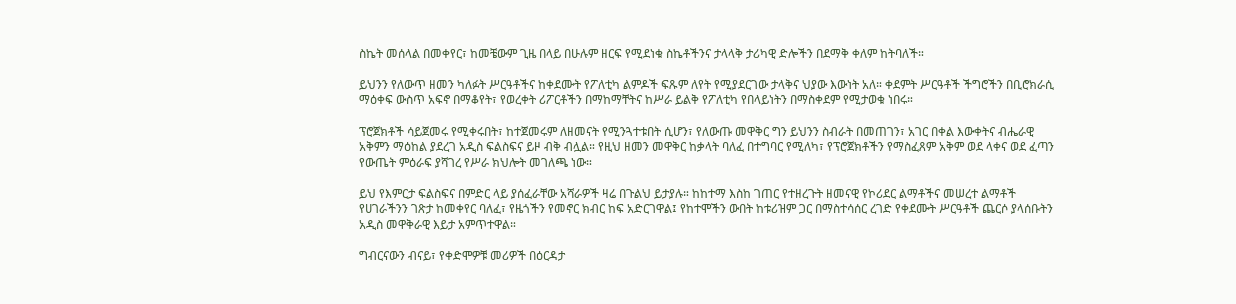ስኬት መሰላል በመቀየር፣ ከመቼውም ጊዜ በላይ በሁሉም ዘርፍ የሚደነቁ ስኬቶችንና ታላላቅ ታሪካዊ ድሎችን በደማቅ ቀለም ከትባለች።

ይህንን የለውጥ ዘመን ካለፉት ሥርዓቶችና ከቀደሙት የፖለቲካ ልምዶች ፍጹም ለየት የሚያደርገው ታላቅና ህያው እውነት አለ። ቀደምት ሥርዓቶች ችግሮችን በቢሮክራሲ ማዕቀፍ ውስጥ አፍኖ በማቆየት፣ የወረቀት ሪፖርቶችን በማከማቸትና ከሥራ ይልቅ የፖለቲካ የበላይነትን በማስቀደም የሚታወቁ ነበሩ።

ፕሮጀክቶች ሳይጀመሩ የሚቀሩበት፣ ከተጀመሩም ለዘመናት የሚንጓተቱበት ሲሆን፣ የለውጡ መዋቅር ግን ይህንን ስብራት በመጠገን፣ አገር በቀል እውቀትና ብሔራዊ አቅምን ማዕከል ያደረገ አዲስ ፍልስፍና ይዞ ብቅ ብሏል። የዚህ ዘመን መዋቅር ከቃላት ባለፈ በተግባር የሚለካ፣ የፕሮጀክቶችን የማስፈጸም አቅም ወደ ላቀና ወደ ፈጣን የውጤት ምዕራፍ ያሻገረ የሥራ ክህሎት መገለጫ ነው።

ይህ የእምርታ ፍልስፍና በምድር ላይ ያሰፈራቸው አሻራዎች ዛሬ በጉልህ ይታያሉ። ከከተማ እስከ ገጠር የተዘረጉት ዘመናዊ የኮሪደር ልማቶችና መሠረተ ልማቶች የሀገራችንን ገጽታ ከመቀየር ባለፈ፣ የዜጎችን የመኖር ክብር ከፍ አድርገዋል፤ የከተሞችን ውበት ከቱሪዝም ጋር በማስተሳሰር ረገድ የቀደሙት ሥርዓቶች ጨርሶ ያላሰቡትን አዲስ መዋቅራዊ እይታ አምጥተዋል።

ግብርናውን ብናይ፣ የቀድሞዎቹ መሪዎች በዕርዳታ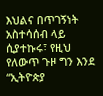እህልና በጥገኝነት አስተሳሰብ ላይ ሲያተኩሩ፣ የዚህ የለውጥ ጉዞ ግን እንደ “ኢትዮጵያ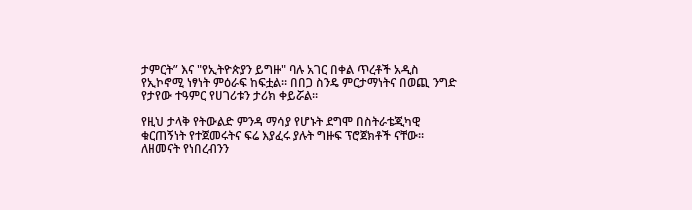ታምርት” እና "የኢትዮጵያን ይግዙ" ባሉ አገር በቀል ጥረቶች አዲስ የኢኮኖሚ ነፃነት ምዕራፍ ከፍቷል። በበጋ ስንዴ ምርታማነትና በወጪ ንግድ የታየው ተዓምር የሀገሪቱን ታሪክ ቀይሯል።

የዚህ ታላቅ የትውልድ ምንዳ ማሳያ የሆኑት ደግሞ በስትራቴጂካዊ ቁርጠኝነት የተጀመሩትና ፍሬ እያፈሩ ያሉት ግዙፍ ፕሮጀክቶች ናቸው።
ለዘመናት የነበረብንን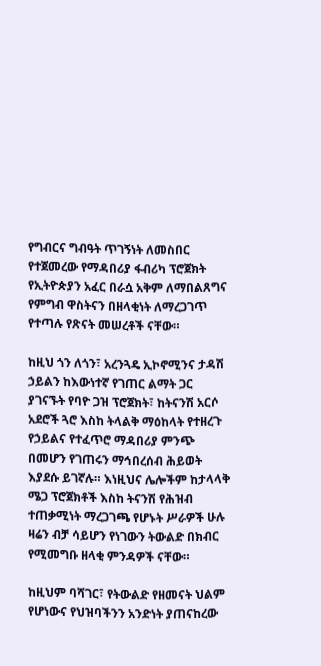የግብርና ግብዓት ጥገኝነት ለመስበር የተጀመረው የማዳበሪያ ፋብሪካ ፕሮጀክት የኢትዮጵያን አፈር በራሷ አቅም ለማበልጸግና የምግብ ዋስትናን በዘላቂነት ለማረጋገጥ የተጣሉ የጽናት መሠረቶች ናቸው።

ከዚህ ጎን ለጎን፣ አረንጓዴ ኢኮኖሚንና ታዳሽ ኃይልን ከእውነተኛ የገጠር ልማት ጋር ያገናኙት የባዮ ጋዝ ፕሮጀክት፣ ከትናንሽ አርሶ አደሮች ጓሮ እስከ ትላልቅ ማዕከላት የተዘረጉ የኃይልና የተፈጥሮ ማዳበሪያ ምንጭ በመሆን የገጠሩን ማኅበረሰብ ሕይወት እያደሱ ይገኛሉ። እነዚህና ሌሎችም ከታላላቅ ሜጋ ፕሮጀክቶች እስከ ትናንሽ የሕዝብ ተጠቃሚነት ማረጋገጫ የሆኑት ሥራዎች ሁሉ ዛሬን ብቻ ሳይሆን የነገውን ትውልድ በክብር የሚመግቡ ዘላቂ ምንዳዎች ናቸው።

ከዚህም ባሻገር፣ የትውልድ የዘመናት ህልም የሆነውና የህዝባችንን አንድነት ያጠናከረው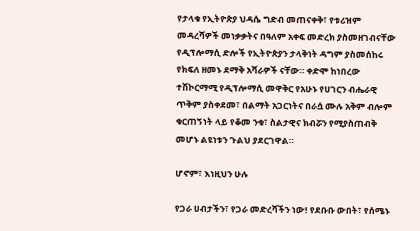የታላቁ የኢትዮጵያ ህዳሴ ግድብ መጠናቀቅ፣ የቱሪዝም መዳረሻዎች መነቃቃትና በዓለም አቀፍ መድረክ ያስመዘገብናቸው የዲፕሎማሲ ድሎች የኢትዮጵያን ታላቅነት ዳግም ያስመሰከሩ የክፍለ ዘመኑ ደማቅ አሻራዎች ናቸው። ቀድሞ ከነበረው ተሽኮርማሚ የዲፕሎማሲ መዋቅር የአሁኑ የሀገርን ብሔራዊ ጥቅም ያስቀደመ፣ በልማት አጋርነትና በራሷ ሙሉ አቅም ብሎም ቁርጠኝነት ላይ የቆመ ንቁ፣ ስልታዊና ክብሯን የሚያስጠብቅ መሆኑ ልዩነቱን ጉልህ ያደርገዋል።

ሆኖም፣ እነዚህን ሁሉ

የጋራ ሀብታችን፣ የጋራ መድረሻችን ነው! የደቡቡ ውበት፣ የሰሜኑ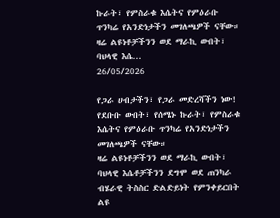ኩራት፣ የምስራቁ እሴትና የምዕራቡ ጥንካሬ የአንድነታችን መገለጫዎች ናቸው። ዛሬ ልዩነቶቻችንን ወደ ማራኪ ውበት፣ ባህላዊ እሴ...
26/05/2026

የጋራ ሀብታችን፣ የጋራ መድረሻችን ነው! የደቡቡ ውበት፣ የሰሜኑ ኩራት፣ የምስራቁ እሴትና የምዕራቡ ጥንካሬ የአንድነታችን መገለጫዎች ናቸው።
ዛሬ ልዩነቶቻችንን ወደ ማራኪ ውበት፣ ባህላዊ እሴቶቻችንን ደግሞ ወደ ጠንካራ ብሄራዊ ትስስር ድልድይነት የምንቀይርበት ልዩ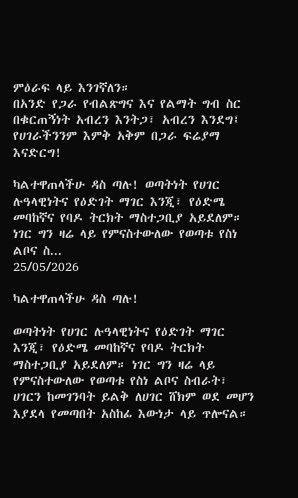ምዕራፍ ላይ እንገኛለን።
በአንድ የጋራ የብልጽግና እና የልማት ግብ ስር በቁርጠኝነት አብረን እንትጋ፣ አብረን እንደግ፤ የሀገራችንንም እምቅ አቅም በጋራ ፍሬያማ እናድርግ!

ካልተዋጠላችሁ ዳስ ጣሉ! ወጣትነት የሀገር ሉዓላዊነትና የዕድገት ማገር እንጂ፣ የዕድሜ መባከኛና የባዶ ትርክት ማስተጋቢያ አይደለም። ነገር ግን ዛሬ ላይ የምናስተውለው የወጣቱ የስነ ልቦና ስ...
25/05/2026

ካልተዋጠላችሁ ዳስ ጣሉ!

ወጣትነት የሀገር ሉዓላዊነትና የዕድገት ማገር እንጂ፣ የዕድሜ መባከኛና የባዶ ትርክት ማስተጋቢያ አይደለም። ነገር ግን ዛሬ ላይ የምናስተውለው የወጣቱ የስነ ልቦና ስብራት፣ ሀገርን ከመገንባት ይልቅ ለሀገር ሸክም ወደ መሆን እያደላ የመጣበት አስከፊ እውነታ ላይ ጥሎናል።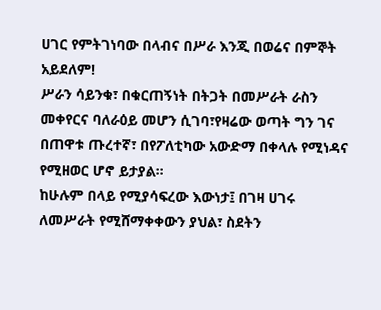ሀገር የምትገነባው በላብና በሥራ እንጂ በወሬና በምኞት አይደለም!
ሥራን ሳይንቁ፣ በቁርጠኝነት በትጋት በመሥራት ራስን መቀየርና ባለራዕይ መሆን ሲገባ፣የዛሬው ወጣት ግን ገና በጠዋቱ ጡረተኛ፣ በየፖለቲካው አውድማ በቀላሉ የሚነዳና የሚዘወር ሆኖ ይታያል።
ከሁሉም በላይ የሚያሳፍረው እውነታ፤ በገዛ ሀገሩ ለመሥራት የሚሸማቀቀውን ያህል፣ ስደትን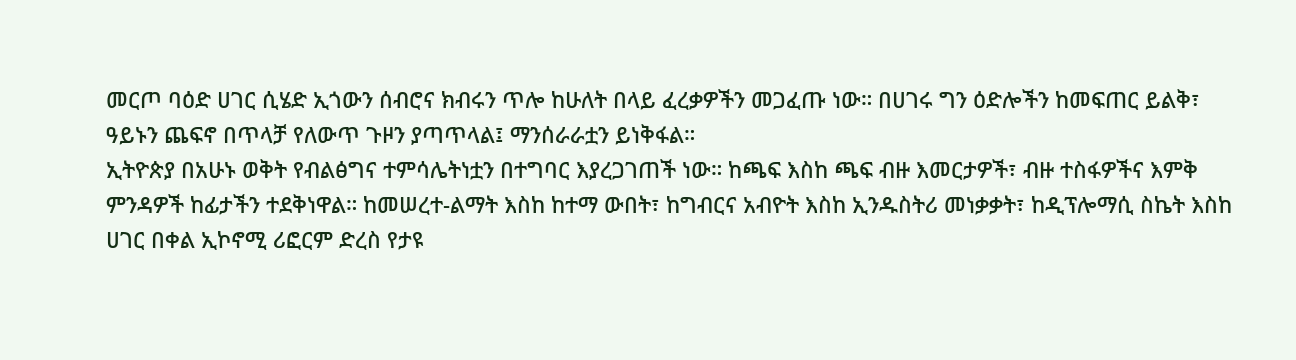መርጦ ባዕድ ሀገር ሲሄድ ኢጎውን ሰብሮና ክብሩን ጥሎ ከሁለት በላይ ፈረቃዎችን መጋፈጡ ነው። በሀገሩ ግን ዕድሎችን ከመፍጠር ይልቅ፣ ዓይኑን ጨፍኖ በጥላቻ የለውጥ ጉዞን ያጣጥላል፤ ማንሰራራቷን ይነቅፋል።
ኢትዮጵያ በአሁኑ ወቅት የብልፅግና ተምሳሌትነቷን በተግባር እያረጋገጠች ነው። ከጫፍ እስከ ጫፍ ብዙ እመርታዎች፣ ብዙ ተስፋዎችና እምቅ ምንዳዎች ከፊታችን ተደቅነዋል። ከመሠረተ-ልማት እስከ ከተማ ውበት፣ ከግብርና አብዮት እስከ ኢንዱስትሪ መነቃቃት፣ ከዲፕሎማሲ ስኬት እስከ ሀገር በቀል ኢኮኖሚ ሪፎርም ድረስ የታዩ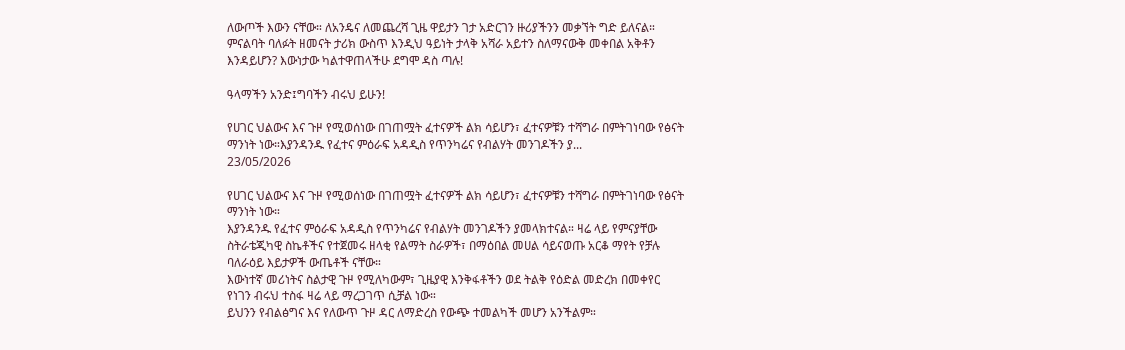ለውጦች እውን ናቸው። ለአንዴና ለመጨረሻ ጊዜ ዋይታን ገታ አድርገን ዙሪያችንን መቃኘት ግድ ይለናል። ምናልባት ባለፉት ዘመናት ታሪክ ውስጥ እንዲህ ዓይነት ታላቅ አሻራ አይተን ስለማናውቅ መቀበል አቅቶን እንዳይሆን? እውነታው ካልተዋጠላችሁ ደግሞ ዳስ ጣሉ!

ዓላማችን አንድ፤ግባችን ብሩህ ይሁን!

የሀገር ህልውና እና ጉዞ የሚወሰነው በገጠሟት ፈተናዎች ልክ ሳይሆን፣ ፈተናዎቹን ተሻግራ በምትገነባው የፅናት ማንነት ነው።እያንዳንዱ የፈተና ምዕራፍ አዳዲስ የጥንካሬና የብልሃት መንገዶችን ያ...
23/05/2026

የሀገር ህልውና እና ጉዞ የሚወሰነው በገጠሟት ፈተናዎች ልክ ሳይሆን፣ ፈተናዎቹን ተሻግራ በምትገነባው የፅናት ማንነት ነው።
እያንዳንዱ የፈተና ምዕራፍ አዳዲስ የጥንካሬና የብልሃት መንገዶችን ያመላክተናል። ዛሬ ላይ የምናያቸው ስትራቴጂካዊ ስኬቶችና የተጀመሩ ዘላቂ የልማት ስራዎች፣ በማዕበል መሀል ሳይናወጡ አርቆ ማየት የቻሉ ባለራዕይ እይታዎች ውጤቶች ናቸው።
እውነተኛ መሪነትና ስልታዊ ጉዞ የሚለካውም፣ ጊዜያዊ እንቅፋቶችን ወደ ትልቅ የዕድል መድረክ በመቀየር የነገን ብሩህ ተስፋ ዛሬ ላይ ማረጋገጥ ሲቻል ነው።
ይህንን የብልፅግና እና የለውጥ ጉዞ ዳር ለማድረስ የውጭ ተመልካች መሆን አንችልም።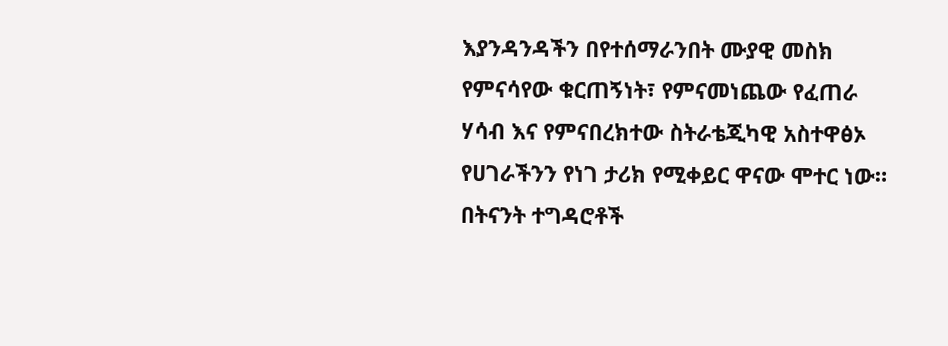እያንዳንዳችን በየተሰማራንበት ሙያዊ መስክ የምናሳየው ቁርጠኝነት፣ የምናመነጨው የፈጠራ ሃሳብ እና የምናበረክተው ስትራቴጂካዊ አስተዋፅኦ የሀገራችንን የነገ ታሪክ የሚቀይር ዋናው ሞተር ነው።
በትናንት ተግዳሮቶች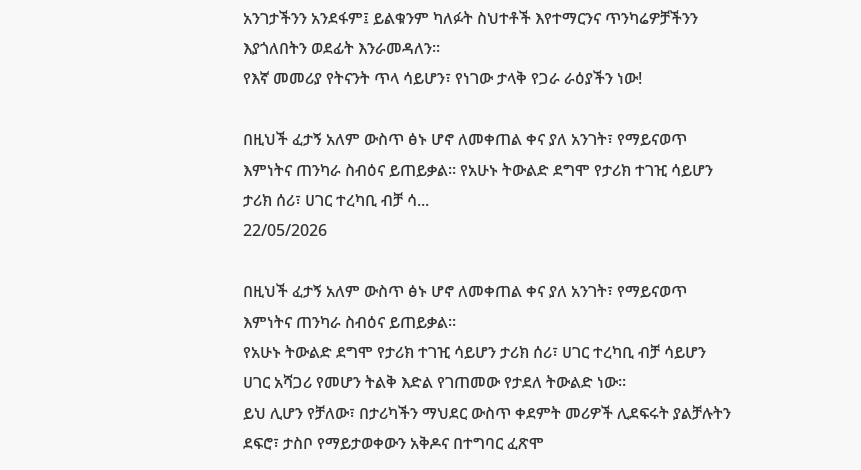አንገታችንን አንደፋም፤ ይልቁንም ካለፉት ስህተቶች እየተማርንና ጥንካሬዎቻችንን እያጎለበትን ወደፊት እንራመዳለን።
የእኛ መመሪያ የትናንት ጥላ ሳይሆን፣ የነገው ታላቅ የጋራ ራዕያችን ነው!

በዚህች ፈታኝ አለም ውስጥ ፅኑ ሆኖ ለመቀጠል ቀና ያለ አንገት፣ የማይናወጥ እምነትና ጠንካራ ስብዕና ይጠይቃል። የአሁኑ ትውልድ ደግሞ የታሪክ ተገዢ ሳይሆን ታሪክ ሰሪ፣ ሀገር ተረካቢ ብቻ ሳ...
22/05/2026

በዚህች ፈታኝ አለም ውስጥ ፅኑ ሆኖ ለመቀጠል ቀና ያለ አንገት፣ የማይናወጥ እምነትና ጠንካራ ስብዕና ይጠይቃል።
የአሁኑ ትውልድ ደግሞ የታሪክ ተገዢ ሳይሆን ታሪክ ሰሪ፣ ሀገር ተረካቢ ብቻ ሳይሆን ሀገር አሻጋሪ የመሆን ትልቅ እድል የገጠመው የታደለ ትውልድ ነው።
ይህ ሊሆን የቻለው፣ በታሪካችን ማህደር ውስጥ ቀደምት መሪዎች ሊደፍሩት ያልቻሉትን ደፍሮ፣ ታስቦ የማይታወቀውን አቅዶና በተግባር ፈጽሞ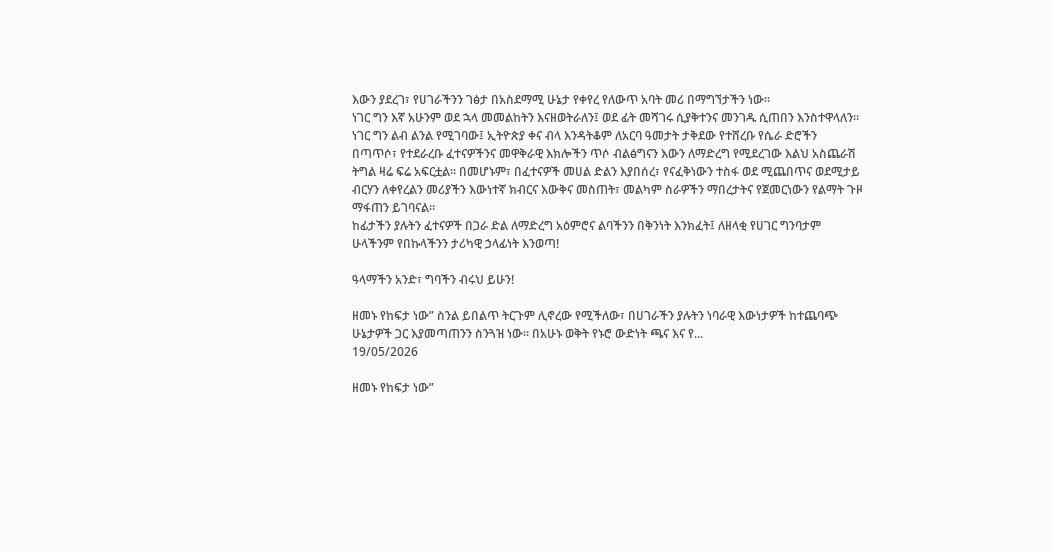እውን ያደረገ፣ የሀገራችንን ገፅታ በአስደማሚ ሁኔታ የቀየረ የለውጥ አባት መሪ በማግኘታችን ነው።
ነገር ግን እኛ አሁንም ወደ ኋላ መመልከትን እናዘወትራለን፤ ወደ ፊት መሻገሩ ሲያቅተንና መንገዱ ሲጠበን እንስተዋላለን።
ነገር ግን ልብ ልንል የሚገባው፤ ኢትዮጵያ ቀና ብላ እንዳትቆም ለአርባ ዓመታት ታቅደው የተሸረቡ የሴራ ድሮችን በጣጥሶ፣ የተደራረቡ ፈተናዎችንና መዋቅራዊ እክሎችን ጥሶ ብልፅግናን እውን ለማድረግ የሚደረገው እልህ አስጨራሽ ትግል ዛሬ ፍሬ አፍርቷል። በመሆኑም፣ በፈተናዎች መሀል ድልን እያበሰረ፣ የናፈቅነውን ተስፋ ወደ ሚጨበጥና ወደሚታይ ብርሃን ለቀየረልን መሪያችን እውነተኛ ክብርና እውቅና መስጠት፣ መልካም ስራዎችን ማበረታትና የጀመርነውን የልማት ጉዞ ማፋጠን ይገባናል።
ከፊታችን ያሉትን ፈተናዎች በጋራ ድል ለማድረግ አዕምሮና ልባችንን በቅንነት እንክፈት፤ ለዘላቂ የሀገር ግንባታም ሁላችንም የበኩላችንን ታሪካዊ ኃላፊነት እንወጣ!

ዓላማችን አንድ፣ ግባችን ብሩህ ይሁን!

ዘመኑ የከፍታ ነው” ስንል ይበልጥ ትርጉም ሊኖረው የሚችለው፣ በሀገራችን ያሉትን ነባራዊ እውነታዎች ከተጨባጭ ሁኔታዎች ጋር እያመጣጠንን ስንጓዝ ነው። በአሁኑ ወቅት የኑሮ ውድነት ጫና እና የ...
19/05/2026

ዘመኑ የከፍታ ነው”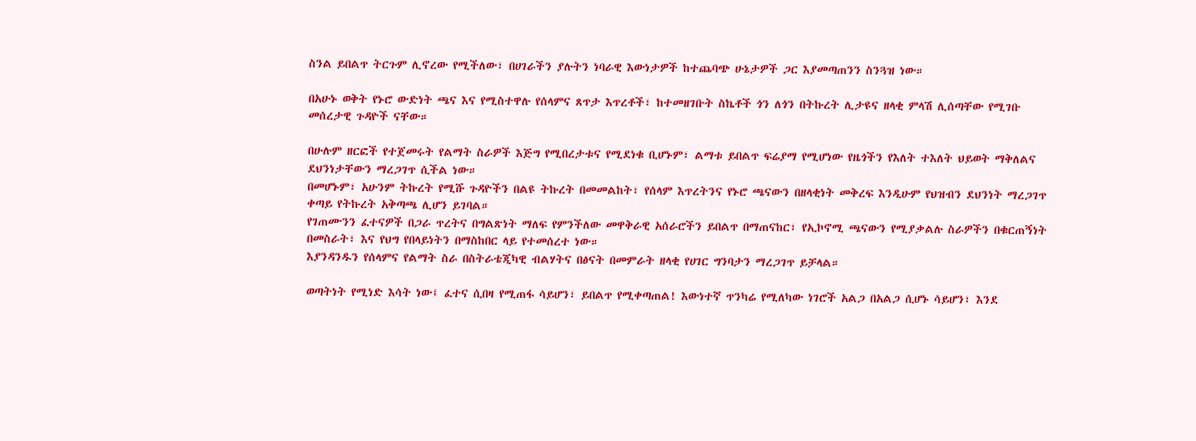ስንል ይበልጥ ትርጉም ሊኖረው የሚችለው፣ በሀገራችን ያሉትን ነባራዊ እውነታዎች ከተጨባጭ ሁኔታዎች ጋር እያመጣጠንን ስንጓዝ ነው።

በአሁኑ ወቅት የኑሮ ውድነት ጫና እና የሚስተዋሉ የሰላምና ጸጥታ እጥረቶች፣ ከተመዘገቡት ስኬቶች ጎን ለጎን በትኩረት ሊታዩና ዘላቂ ምላሽ ሊሰጣቸው የሚገቡ መሰረታዊ ጉዳዮች ናቸው።

በሁሉም ዘርፎች የተጀመሩት የልማት ስራዎች እጅግ የሚበረታቱና የሚደነቁ ቢሆኑም፣ ልማቱ ይበልጥ ፍሬያማ የሚሆነው የዜጎችን የእለት ተእለት ህይወት ማቅለልና ደህንነታቸውን ማረጋገጥ ሲችል ነው።
በመሆኑም፣ አሁንም ትኩረት የሚሹ ጉዳዮችን በልዩ ትኩረት በመመልከት፣ የሰላም እጥረትንና የኑሮ ጫናውን በዘላቂነት መቅረፍ እንዲሁም የህዝብን ደህንነት ማረጋገጥ ቀጣይ የትኩረት አቅጣጫ ሊሆን ይገባል።
የገጠሙንን ፈተናዎች በጋራ ጥረትና በግልጽነት ማለፍ የምንችለው መዋቅራዊ አሰራሮችን ይበልጥ በማጠናከር፣ የኢኮኖሚ ጫናውን የሚያቃልሉ ስራዎችን በቁርጠኝነት በመስራት፣ እና የህግ የበላይነትን በማስከበር ላይ የተመሰረተ ነው።
እያንዳንዱን የሰላምና የልማት ስራ በስትራቴጂካዊ ብልሃትና በፅናት በመምራት ዘላቂ የሀገር ግንባታን ማረጋገጥ ይቻላል።

ወጣትነት የሚነድ እሳት ነው፤ ፈተና ሲበዛ የሚጠፋ ሳይሆን፣ ይበልጥ የሚቀጣጠል! እውነተኛ ጥንካሬ የሚለካው ነገሮች አልጋ በአልጋ ሲሆኑ ሳይሆን፣ እንደ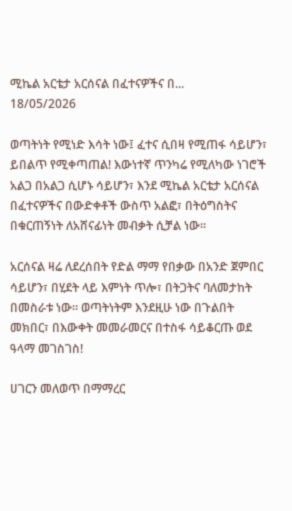ሚኬል አርቴታ አርሰናል በፈተናዎችና በ...
18/05/2026

ወጣትነት የሚነድ እሳት ነው፤ ፈተና ሲበዛ የሚጠፋ ሳይሆን፣ ይበልጥ የሚቀጣጠል! እውነተኛ ጥንካሬ የሚለካው ነገሮች አልጋ በአልጋ ሲሆኑ ሳይሆን፣ እንደ ሚኬል አርቴታ አርሰናል በፈተናዎችና በውድቀቶች ውስጥ አልፎ፣ በትዕግስትና በቁርጠኝነት ለአሸናፊነት መብቃት ሲቻል ነው።

አርሰናል ዛሬ ለደረሰበት የድል ማማ የበቃው በአንድ ጀምበር ሳይሆን፣ በሂደት ላይ እምነት ጥሎ፣ በትጋትና ባለመታከት በመስራቱ ነው። ወጣትነትም እንደዚሁ ነው በጉልበት መክበር፣ በእውቀት መመራመርና በተስፋ ሳይቆርጡ ወደ ዓላማ መገስገስ!

ሀገርን መለወጥ በማማረር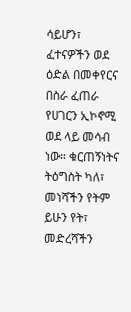ሳይሆን፣ ፈተናዎችን ወደ ዕድል በመቀየርና በስራ ፈጠራ የሀገርን ኢኮኖሚ ወደ ላይ መሳብ ነው። ቁርጠኝነትና ትዕግስት ካለ፣ መነሻችን የትም ይሁን የት፣ መድረሻችን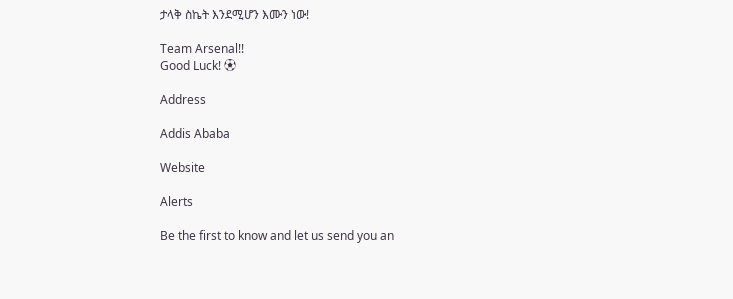ታላቅ ስኬት እንደሚሆን እሙን ነው!

Team Arsenal!!
Good Luck! ⚽

Address

Addis Ababa

Website

Alerts

Be the first to know and let us send you an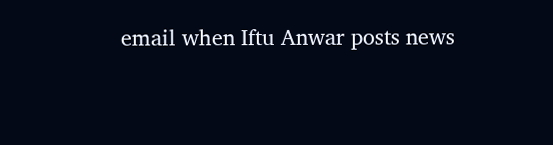email when Iftu Anwar posts news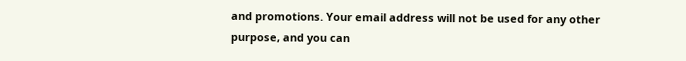and promotions. Your email address will not be used for any other purpose, and you can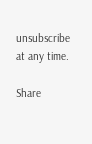unsubscribe at any time.

Share